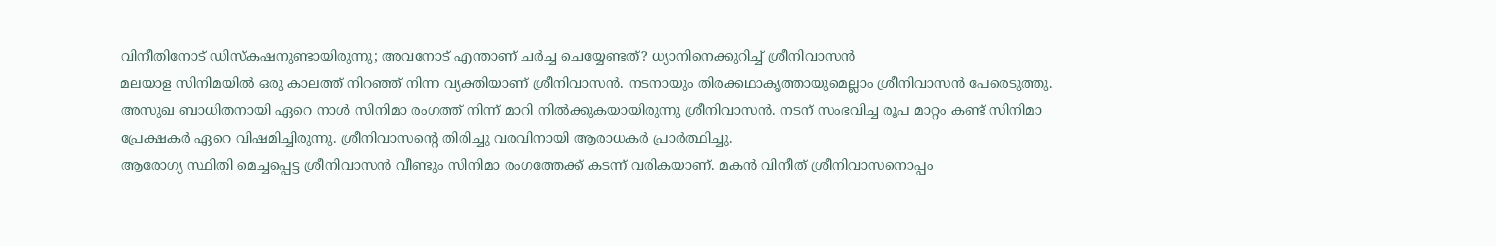വിനീതിനോട് ഡിസ്കഷനുണ്ടായിരുന്നു; അവനോട് എന്താണ് ചർച്ച ചെയ്യേണ്ടത്? ധ്യാനിനെക്കുറിച്ച് ശ്രീനിവാസൻ
മലയാള സിനിമയിൽ ഒരു കാലത്ത് നിറഞ്ഞ് നിന്ന വ്യക്തിയാണ് ശ്രീനിവാസൻ. നടനായും തിരക്കഥാകൃത്തായുമെല്ലാം ശ്രീനിവാസൻ പേരെടുത്തു. അസുഖ ബാധിതനായി ഏറെ നാൾ സിനിമാ രംഗത്ത് നിന്ന് മാറി നിൽക്കുകയായിരുന്നു ശ്രീനിവാസൻ. നടന് സംഭവിച്ച രൂപ മാറ്റം കണ്ട് സിനിമാ പ്രേക്ഷകർ ഏറെ വിഷമിച്ചിരുന്നു. ശ്രീനിവാസന്റെ തിരിച്ചു വരവിനായി ആരാധകർ പ്രാർത്ഥിച്ചു.
ആരോഗ്യ സ്ഥിതി മെച്ചപ്പെട്ട ശ്രീനിവാസൻ വീണ്ടും സിനിമാ രംഗത്തേക്ക് കടന്ന് വരികയാണ്. മകൻ വിനീത് ശ്രീനിവാസനൊപ്പം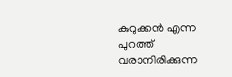കുറുക്കൻ എന്ന പുറത്ത് വരാനിരിക്കുന്ന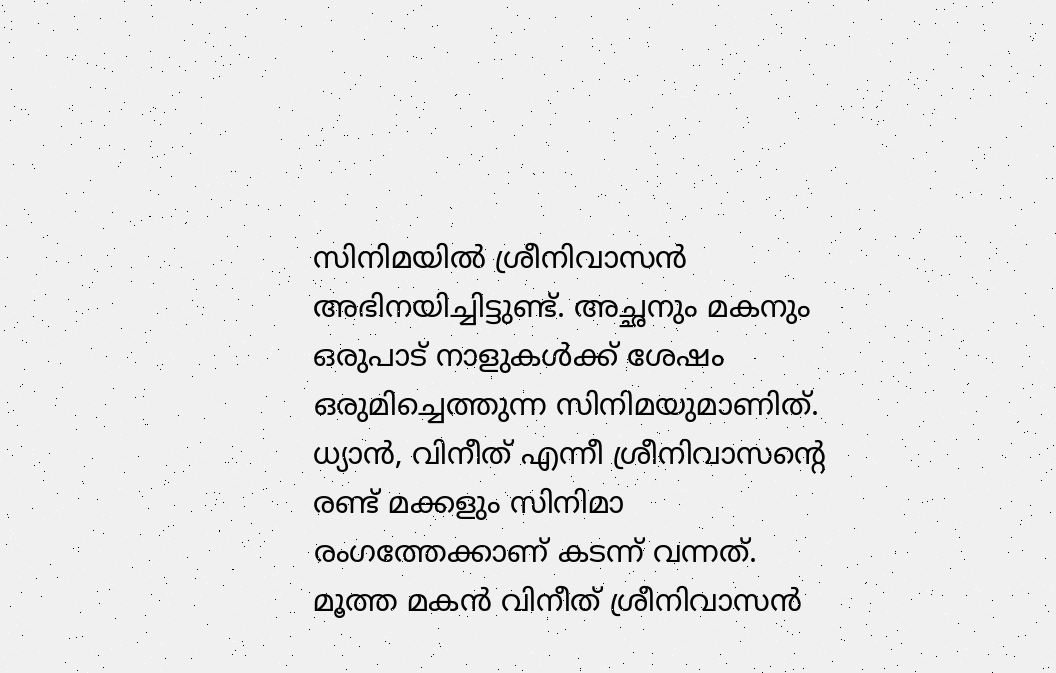സിനിമയിൽ ശ്രീനിവാസൻ അഭിനയിച്ചിട്ടുണ്ട്. അച്ഛനും മകനും ഒരുപാട് നാളുകൾക്ക് ശേഷം ഒരുമിച്ചെത്തുന്ന സിനിമയുമാണിത്. ധ്യാൻ, വിനീത് എന്നീ ശ്രീനിവാസന്റെ രണ്ട് മക്കളും സിനിമാ രംഗത്തേക്കാണ് കടന്ന് വന്നത്.
മൂത്ത മകൻ വിനീത് ശ്രീനിവാസൻ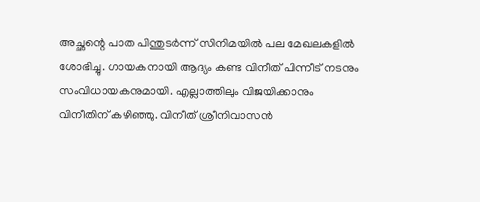അച്ഛന്റെ പാത പിന്തുടർന്ന് സിനിമയിൽ പല മേഖലകളിൽ ശോഭിച്ചു. ഗായകനായി ആദ്യം കണ്ട വിനീത് പിന്നീട് നടനും സംവിധായകനുമായി. എല്ലാത്തിലും വിജയിക്കാനും വിനീതിന് കഴിഞ്ഞു. വിനീത് ശ്രീനിവാസൻ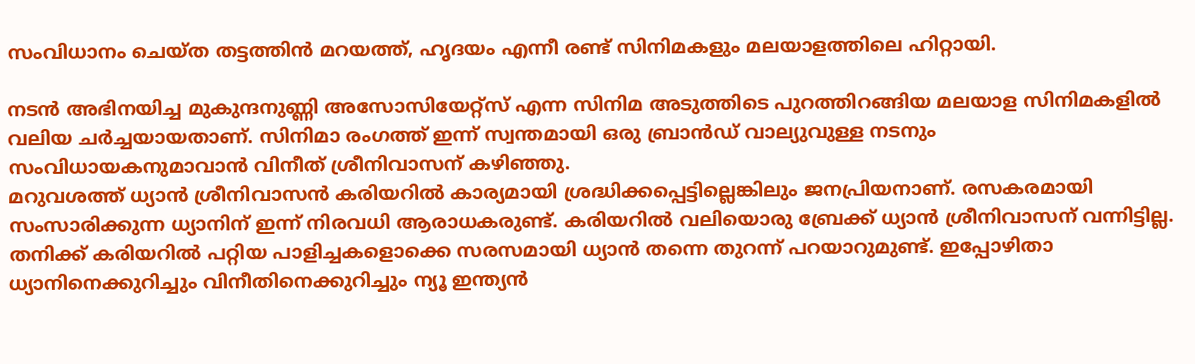സംവിധാനം ചെയ്ത തട്ടത്തിൻ മറയത്ത്, ഹൃദയം എന്നീ രണ്ട് സിനിമകളും മലയാളത്തിലെ ഹിറ്റായി.

നടൻ അഭിനയിച്ച മുകുന്ദനുണ്ണി അസോസിയേറ്റ്സ് എന്ന സിനിമ അടുത്തിടെ പുറത്തിറങ്ങിയ മലയാള സിനിമകളിൽ വലിയ ചർച്ചയായതാണ്. സിനിമാ രംഗത്ത് ഇന്ന് സ്വന്തമായി ഒരു ബ്രാൻഡ് വാല്യുവുള്ള നടനും സംവിധായകനുമാവാൻ വിനീത് ശ്രീനിവാസന് കഴിഞ്ഞു.
മറുവശത്ത് ധ്യാൻ ശ്രീനിവാസൻ കരിയറിൽ കാര്യമായി ശ്രദ്ധിക്കപ്പെട്ടില്ലെങ്കിലും ജനപ്രിയനാണ്. രസകരമായി സംസാരിക്കുന്ന ധ്യാനിന് ഇന്ന് നിരവധി ആരാധകരുണ്ട്. കരിയറിൽ വലിയൊരു ബ്രേക്ക് ധ്യാൻ ശ്രീനിവാസന് വന്നിട്ടില്ല. തനിക്ക് കരിയറിൽ പറ്റിയ പാളിച്ചകളൊക്കെ സരസമായി ധ്യാൻ തന്നെ തുറന്ന് പറയാറുമുണ്ട്. ഇപ്പോഴിതാ ധ്യാനിനെക്കുറിച്ചും വിനീതിനെക്കുറിച്ചും ന്യൂ ഇന്ത്യൻ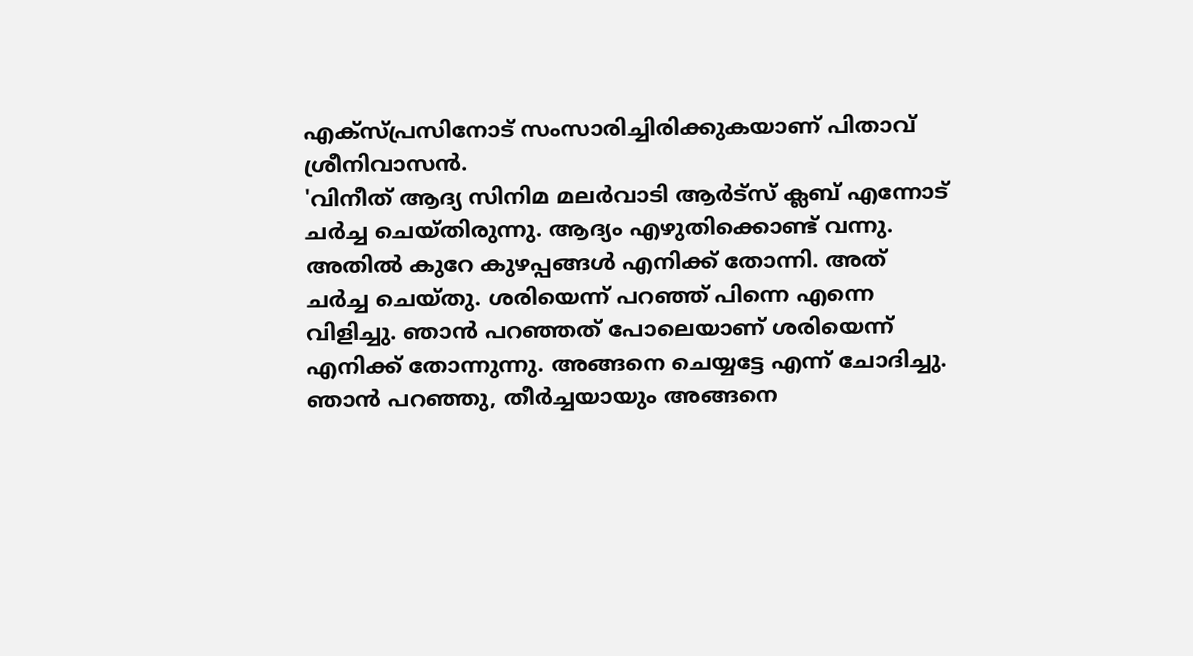എക്സ്പ്രസിനോട് സംസാരിച്ചിരിക്കുകയാണ് പിതാവ് ശ്രീനിവാസൻ.
'വിനീത് ആദ്യ സിനിമ മലർവാടി ആർട്സ് ക്ലബ് എന്നോട് ചർച്ച ചെയ്തിരുന്നു. ആദ്യം എഴുതിക്കൊണ്ട് വന്നു. അതിൽ കുറേ കുഴപ്പങ്ങൾ എനിക്ക് തോന്നി. അത് ചർച്ച ചെയ്തു. ശരിയെന്ന് പറഞ്ഞ് പിന്നെ എന്നെ വിളിച്ചു. ഞാൻ പറഞ്ഞത് പോലെയാണ് ശരിയെന്ന് എനിക്ക് തോന്നുന്നു. അങ്ങനെ ചെയ്യട്ടേ എന്ന് ചോദിച്ചു. ഞാൻ പറഞ്ഞു, തീർച്ചയായും അങ്ങനെ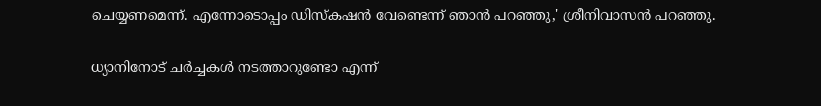ചെയ്യണമെന്ന്. എന്നോടൊപ്പം ഡിസ്കഷൻ വേണ്ടെന്ന് ഞാൻ പറഞ്ഞു,' ശ്രീനിവാസൻ പറഞ്ഞു.

ധ്യാനിനോട് ചർച്ചകൾ നടത്താറുണ്ടോ എന്ന്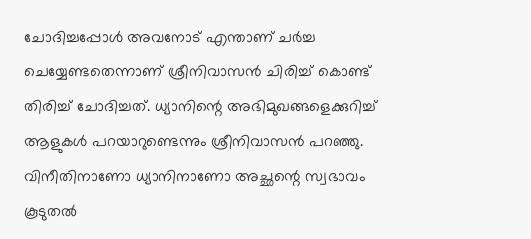ചോദിച്ചപ്പോൾ അവനോട് എന്താണ് ചർച്ച ചെയ്യേണ്ടതെന്നാണ് ശ്രീനിവാസൻ ചിരിച്ച് കൊണ്ട് തിരിച്ച് ചോദിച്ചത്. ധ്യാനിന്റെ അഭിമുഖങ്ങളെക്കുറിച്ച് ആളുകൾ പറയാറുണ്ടെന്നും ശ്രീനിവാസൻ പറഞ്ഞു. വിനീതിനാണോ ധ്യാനിനാണോ അച്ഛന്റെ സ്വഭാവം കൂടുതൽ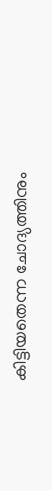കിട്ടിയതെന്ന ചോദ്യത്തിനും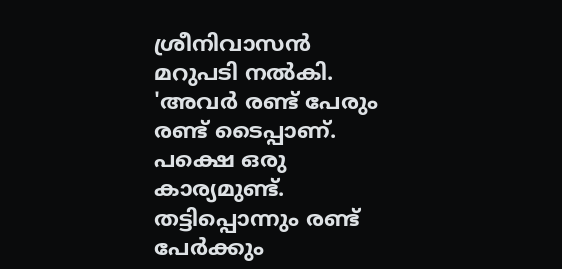ശ്രീനിവാസൻ മറുപടി നൽകി. 'അവർ രണ്ട് പേരും രണ്ട് ടൈപ്പാണ്. പക്ഷെ ഒരു കാര്യമുണ്ട്. തട്ടിപ്പൊന്നും രണ്ട് പേർക്കും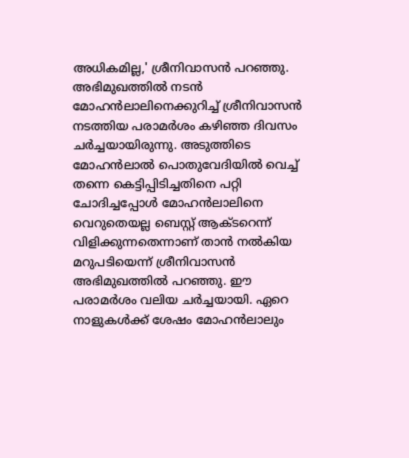അധികമില്ല,' ശ്രീനിവാസൻ പറഞ്ഞു.
അഭിമുഖത്തിൽ നടൻ മോഹൻലാലിനെക്കുറിച്ച് ശ്രീനിവാസൻ നടത്തിയ പരാമർശം കഴിഞ്ഞ ദിവസം ചർച്ചയായിരുന്നു. അടുത്തിടെ മോഹൻലാൽ പൊതുവേദിയിൽ വെച്ച് തന്നെ കെട്ടിപ്പിടിച്ചതിനെ പറ്റി ചോദിച്ചപ്പോൾ മോഹൻലാലിനെ വെറുതെയല്ല ബെസ്റ്റ് ആക്ടറെന്ന് വിളിക്കുന്നതെന്നാണ് താൻ നൽകിയ മറുപടിയെന്ന് ശ്രീനിവാസൻ അഭിമുഖത്തിൽ പറഞ്ഞു. ഈ പരാമർശം വലിയ ചർച്ചയായി. ഏറെ നാളുകൾക്ക് ശേഷം മോഹൻലാലും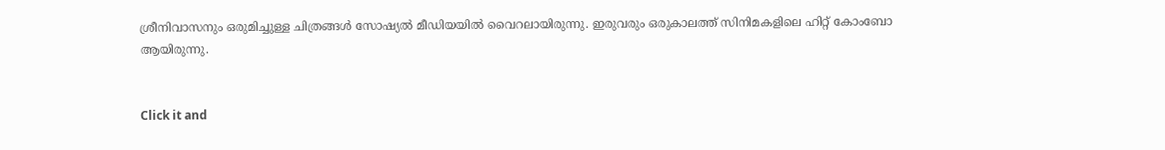ശ്രീനിവാസനും ഒരുമിച്ചുള്ള ചിത്രങ്ങൾ സോഷ്യൽ മീഡിയയിൽ വൈറലായിരുന്നു. ഇരുവരും ഒരുകാലത്ത് സിനിമകളിലെ ഹിറ്റ് കോംബോ ആയിരുന്നു.


Click it and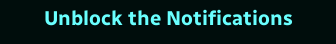Unblock the Notifications